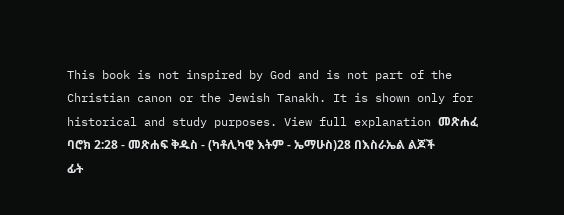This book is not inspired by God and is not part of the Christian canon or the Jewish Tanakh. It is shown only for historical and study purposes. View full explanation መጽሐፈ ባሮክ 2:28 - መጽሐፍ ቅዱስ - (ካቶሊካዊ እትም - ኤማሁስ)28 በእስራኤል ልጆች ፊት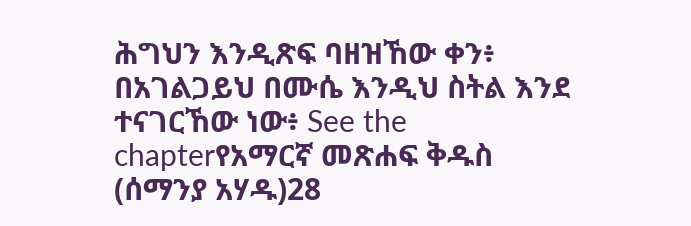ሕግህን እንዲጽፍ ባዘዝኸው ቀን፥ በአገልጋይህ በሙሴ እንዲህ ስትል እንደ ተናገርኸው ነው፥ See the chapterየአማርኛ መጽሐፍ ቅዱስ (ሰማንያ አሃዱ)28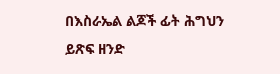በእስራኤል ልጆች ፊት ሕግህን ይጽፍ ዘንድ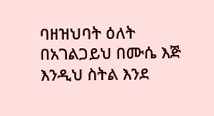ባዘዝህባት ዕለት በአገልጋይህ በሙሴ እጅ እንዲህ ስትል እንደ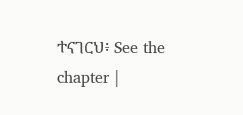ተናገርህ፥ See the chapter |